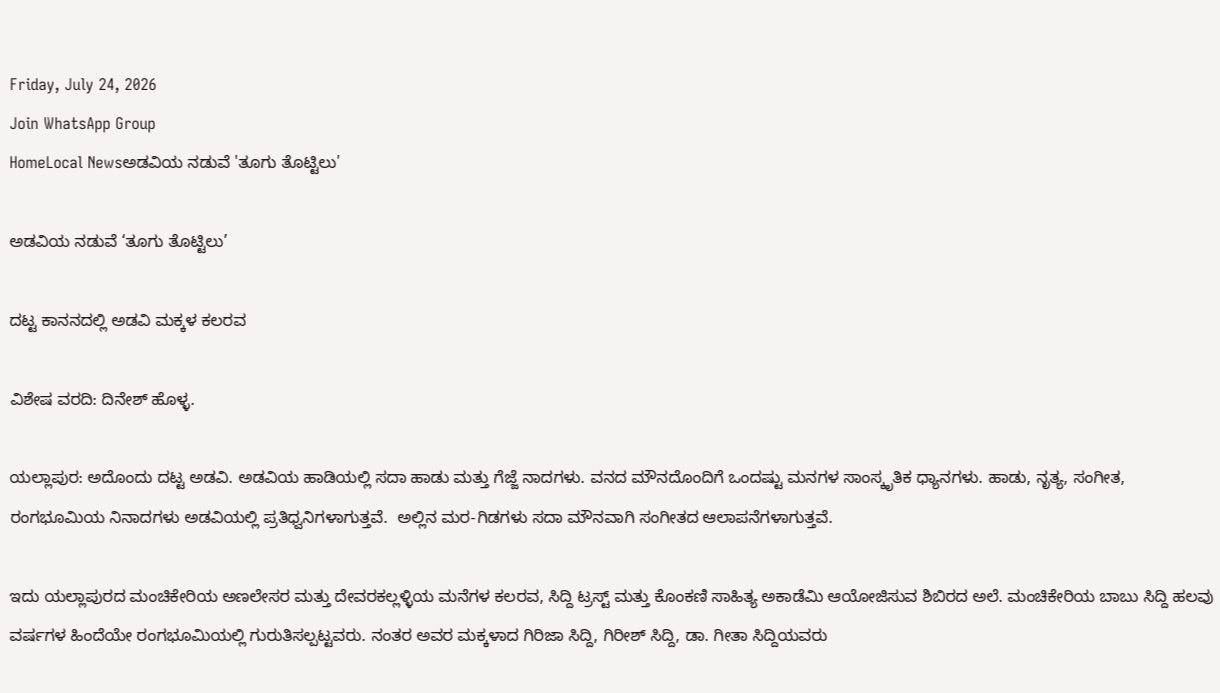Friday, July 24, 2026
Join WhatsApp Group
HomeLocal Newsಅಡವಿಯ ನಡುವೆ 'ತೂಗು ತೊಟ್ಟಿಲು'

ಅಡವಿಯ ನಡುವೆ ‘ತೂಗು ತೊಟ್ಟಿಲು’

ದಟ್ಟ ಕಾನನದಲ್ಲಿ ಅಡವಿ ಮಕ್ಕಳ ಕಲರವ

ವಿಶೇಷ ವರದಿ: ದಿನೇಶ್ ಹೊಳ್ಳ.

ಯಲ್ಲಾಪುರ: ಅದೊಂದು ದಟ್ಟ ಅಡವಿ. ಅಡವಿಯ ಹಾಡಿಯಲ್ಲಿ ಸದಾ ಹಾಡು ಮತ್ತು ಗೆಜ್ಜೆ ನಾದಗಳು. ವನದ ಮೌನದೊಂದಿಗೆ ಒಂದಷ್ಟು ಮನಗಳ ಸಾಂಸ್ಕೃತಿಕ ಧ್ಯಾನಗಳು. ಹಾಡು, ನೃತ್ಯ, ಸಂಗೀತ, ರಂಗಭೂಮಿಯ ನಿನಾದಗಳು ಅಡವಿಯಲ್ಲಿ ಪ್ರತಿಧ್ವನಿಗಳಾಗುತ್ತವೆ.  ಅಲ್ಲಿನ ಮರ-ಗಿಡಗಳು ಸದಾ ಮೌನವಾಗಿ ಸಂಗೀತದ ಆಲಾಪನೆಗಳಾಗುತ್ತವೆ.

ಇದು ಯಲ್ಲಾಪುರದ ಮಂಚಿಕೇರಿಯ ಅಣಲೇಸರ ಮತ್ತು ದೇವರಕಲ್ಲಳ್ಳಿಯ ಮನೆಗಳ ಕಲರವ, ಸಿದ್ದಿ ಟ್ರಸ್ಟ್ ಮತ್ತು ಕೊಂಕಣಿ ಸಾಹಿತ್ಯ ಅಕಾಡೆಮಿ ಆಯೋಜಿಸುವ ಶಿಬಿರದ ಅಲೆ. ಮಂಚಿಕೇರಿಯ ಬಾಬು ಸಿದ್ದಿ ಹಲವು ವರ್ಷಗಳ ಹಿಂದೆಯೇ ರಂಗಭೂಮಿಯಲ್ಲಿ ಗುರುತಿಸಲ್ಪಟ್ಟವರು. ನಂತರ ಅವರ ಮಕ್ಕಳಾದ ಗಿರಿಜಾ ಸಿದ್ದಿ, ಗಿರೀಶ್ ಸಿದ್ದಿ, ಡಾ. ಗೀತಾ ಸಿದ್ದಿಯವರು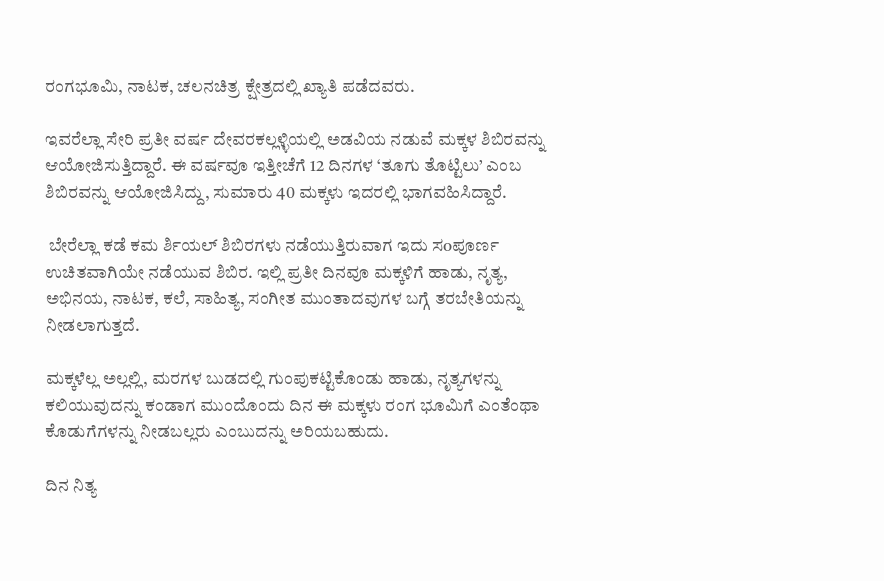ರಂಗಭೂಮಿ, ನಾಟಕ, ಚಲನಚಿತ್ರ ಕ್ಷೇತ್ರದಲ್ಲಿ ಖ್ಯಾತಿ ಪಡೆದವರು.

ಇವರೆಲ್ಲಾ ಸೇರಿ ಪ್ರತೀ ವರ್ಷ ದೇವರಕಲ್ಲಳ್ಳಿಯಲ್ಲಿ ಅಡವಿಯ ನಡುವೆ ಮಕ್ಕಳ ಶಿಬಿರವನ್ನು ಆಯೋಜಿಸುತ್ತಿದ್ದಾರೆ. ಈ ವರ್ಷವೂ ಇತ್ತೀಚೆಗೆ 12 ದಿನಗಳ ‘ತೂಗು ತೊಟ್ಟಿಲು’ ಎಂಬ ಶಿಬಿರವನ್ನು ಆಯೋಜಿಸಿದ್ದು, ಸುಮಾರು 40 ಮಕ್ಕಳು ಇದರಲ್ಲಿ ಭಾಗವಹಿಸಿದ್ದಾರೆ.

 ಬೇರೆಲ್ಲಾ ಕಡೆ ಕಮ ರ್ಶಿಯಲ್ ಶಿಬಿರಗಳು ನಡೆಯುತ್ತಿರುವಾಗ ಇದು ಸoಪೂರ್ಣ ಉಚಿತವಾಗಿಯೇ ನಡೆಯುವ ಶಿಬಿರ. ಇಲ್ಲಿ ಪ್ರತೀ ದಿನವೂ ಮಕ್ಕಳಿಗೆ ಹಾಡು, ನೃತ್ಯ, ಅಭಿನಯ, ನಾಟಕ, ಕಲೆ, ಸಾಹಿತ್ಯ, ಸಂಗೀತ ಮುಂತಾದವುಗಳ ಬಗ್ಗೆ ತರಬೇತಿಯನ್ನು ನೀಡಲಾಗುತ್ತದೆ.

ಮಕ್ಕಳೆಲ್ಲ ಅಲ್ಲಲ್ಲಿ, ಮರಗಳ ಬುಡದಲ್ಲಿ ಗುಂಪುಕಟ್ಟಿಕೊಂಡು ಹಾಡು, ನೃತ್ಯಗಳನ್ನು ಕಲಿಯುವುದನ್ನು ಕಂಡಾಗ ಮುಂದೊಂದು ದಿನ ಈ ಮಕ್ಕಳು ರಂಗ ಭೂಮಿಗೆ ಎಂತೆಂಥಾ ಕೊಡುಗೆಗಳನ್ನು ನೀಡಬಲ್ಲರು ಎಂಬುದನ್ನು ಅರಿಯಬಹುದು.

ದಿನ ನಿತ್ಯ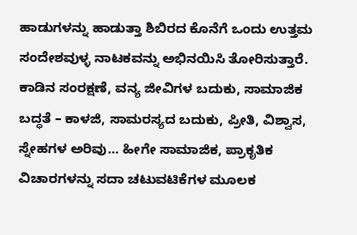ಹಾಡುಗಳನ್ನು ಹಾಡುತ್ತಾ ಶಿಬಿರದ ಕೊನೆಗೆ ಒಂದು ಉತ್ತಮ ಸಂದೇಶವುಳ್ಳ ನಾಟಕವನ್ನು ಅಭಿನಯಿಸಿ ತೋರಿಸುತ್ತಾರೆ. ಕಾಡಿನ ಸಂರಕ್ಷಣೆ, ವನ್ಯ ಜೀವಿಗಳ ಬದುಕು, ಸಾಮಾಜಿಕ ಬದ್ಧತೆ – ಕಾಳಜಿ, ಸಾಮರಸ್ಯದ ಬದುಕು, ಪ್ರೀತಿ, ವಿಶ್ವಾಸ, ಸ್ನೇಹಗಳ ಅರಿವು… ಹೀಗೇ ಸಾಮಾಜಿಕ, ಪ್ರಾಕೃತಿಕ ವಿಚಾರಗಳನ್ನು ಸದಾ ಚಟುವಟಿಕೆಗಳ ಮೂಲಕ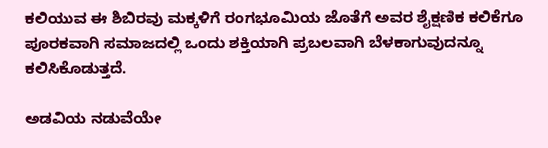ಕಲಿಯುವ ಈ ಶಿಬಿರವು ಮಕ್ಕಳಿಗೆ ರಂಗಭೂಮಿಯ ಜೊತೆಗೆ ಅವರ ಶೈಕ್ಷಣಿಕ ಕಲಿಕೆಗೂ ಪೂರಕವಾಗಿ ಸಮಾಜದಲ್ಲಿ ಒಂದು ಶಕ್ತಿಯಾಗಿ ಪ್ರಬಲವಾಗಿ ಬೆಳಕಾಗುವುದನ್ನೂ ಕಲಿಸಿಕೊಡುತ್ತದೆ.

ಅಡವಿಯ ನಡುವೆಯೇ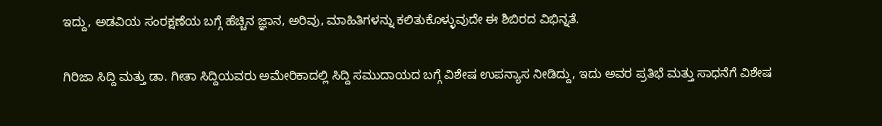ಇದ್ದು, ಅಡವಿಯ ಸಂರಕ್ಷಣೆಯ ಬಗ್ಗೆ ಹೆಚ್ಚಿನ ಜ್ಞಾನ, ಅರಿವು, ಮಾಹಿತಿಗಳನ್ನು ಕಲಿತುಕೊಳ್ಳುವುದೇ ಈ ಶಿಬಿರದ ವಿಭಿನ್ನತೆ.

ಗಿರಿಜಾ ಸಿದ್ದಿ ಮತ್ತು ಡಾ. ಗೀತಾ ಸಿದ್ದಿಯವರು ಅಮೇರಿಕಾದಲ್ಲಿ ಸಿದ್ದಿ ಸಮುದಾಯದ ಬಗ್ಗೆ ವಿಶೇಷ ಉಪನ್ಯಾಸ ನೀಡಿದ್ದು, ಇದು ಅವರ ಪ್ರತಿಭೆ ಮತ್ತು ಸಾಧನೆಗೆ ವಿಶೇಷ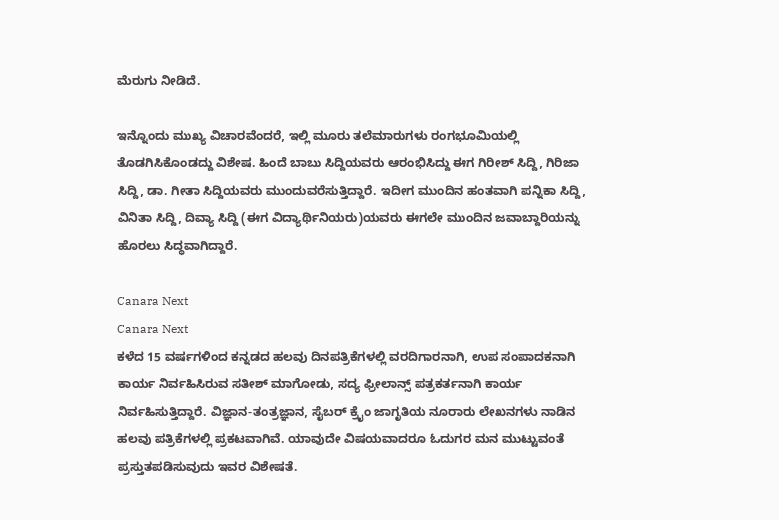ಮೆರುಗು ನೀಡಿದೆ.

ಇನ್ನೊಂದು ಮುಖ್ಯ ವಿಚಾರವೆಂದರೆ, ಇಲ್ಲಿ ಮೂರು ತಲೆಮಾರುಗಳು ರಂಗಭೂಮಿಯಲ್ಲಿ ತೊಡಗಿಸಿಕೊಂಡದ್ದು ವಿಶೇಷ. ಹಿಂದೆ ಬಾಬು ಸಿದ್ದಿಯವರು ಆರಂಭಿಸಿದ್ದು ಈಗ ಗಿರೀಶ್ ಸಿದ್ದಿ, ಗಿರಿಜಾ ಸಿದ್ದಿ, ಡಾ. ಗೀತಾ ಸಿದ್ದಿಯವರು ಮುಂದುವರೆಸುತ್ತಿದ್ದಾರೆ. ಇದೀಗ ಮುಂದಿನ ಹಂತವಾಗಿ ಪನ್ನಿಕಾ ಸಿದ್ದಿ, ವಿನಿತಾ ಸಿದ್ದಿ, ದಿವ್ಯಾ ಸಿದ್ದಿ (ಈಗ ವಿದ್ಯಾರ್ಥಿನಿಯರು)ಯವರು ಈಗಲೇ ಮುಂದಿನ ಜವಾಬ್ದಾರಿಯನ್ನು ಹೊರಲು ಸಿದ್ಧವಾಗಿದ್ದಾರೆ.

Canara Next
Canara Next
ಕಳೆದ 15 ವರ್ಷಗಳಿಂದ ಕನ್ನಡದ ಹಲವು ದಿನಪತ್ರಿಕೆಗಳಲ್ಲಿ ವರದಿಗಾರನಾಗಿ, ಉಪ ಸಂಪಾದಕನಾಗಿ ಕಾರ್ಯ ನಿರ್ವಹಿಸಿರುವ ಸತೀಶ್‌ ಮಾಗೋಡು, ಸದ್ಯ ಫ್ರೀಲಾನ್ಸ್‌ ಪತ್ರಕರ್ತನಾಗಿ ಕಾರ್ಯ ನಿರ್ವಹಿಸುತ್ತಿದ್ದಾರೆ. ವಿಜ್ಞಾನ-ತಂತ್ರಜ್ಞಾನ, ಸೈಬರ್‌ ಕ್ರೈಂ ಜಾಗೃತಿಯ ನೂರಾರು ಲೇಖನಗಳು ನಾಡಿನ ಹಲವು ಪತ್ರಿಕೆಗಳಲ್ಲಿ ಪ್ರಕಟವಾಗಿವೆ. ಯಾವುದೇ ವಿಷಯವಾದರೂ ಓದುಗರ ಮನ ಮುಟ್ಟುವಂತೆ ಪ್ರಸ್ತುತಪಡಿಸುವುದು ಇವರ ವಿಶೇಷತೆ.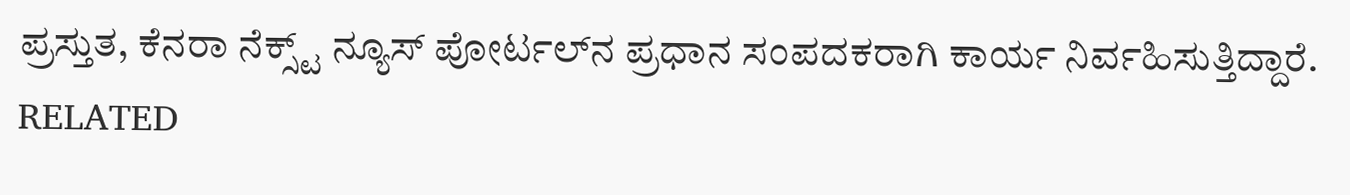ಪ್ರಸ್ತುತ, ಕೆನರಾ ನೆಕ್ಸ್ಟ್‌ ನ್ಯೂಸ್‌ ಪೋರ್ಟಲ್‌ನ ಪ್ರಧಾನ ಸಂಪದಕರಾಗಿ ಕಾರ್ಯ ನಿರ್ವಹಿಸುತ್ತಿದ್ದಾರೆ.
RELATED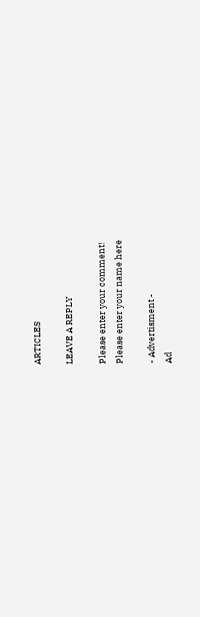ARTICLES

LEAVE A REPLY

Please enter your comment!
Please enter your name here

- Advertisment -
Ad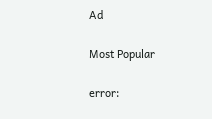Ad

Most Popular

error: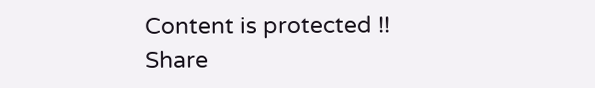Content is protected !!
Share